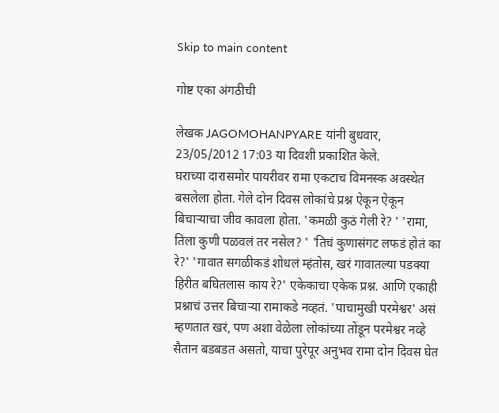Skip to main content

गोष्ट एका अंगठीची

लेखक JAGOMOHANPYARE यांनी बुधवार, 23/05/2012 17:03 या दिवशी प्रकाशित केले.
घराच्या दारासमोर पायरीवर रामा एकटाच विमनस्क अवस्थेत बसलेला होता. गेले दोन दिवस लोकांचे प्रश्न ऐकून ऐकून बिचार्‍याचा जीव कावला होता. 'कमळी कुठं गेली रे? ' 'रामा, तिला कुणी पळवलं तर नसेल? ' 'तिचं कुणासंगट लफडं होतं का रे?' 'गावात सगळीकडं शोधलं म्हंतोस, खरं गावातल्या पडक्या हिरीत बघितलास काय रे?' एकेकाचा एकेक प्रश्न. आणि एकाही प्रश्नाचं उत्तर बिचार्‍या रामाकडे नव्हतं. 'पाचामुखी परमेश्वर' असं म्हणतात खरं, पण अशा वेळेला लोकांच्या तोंडून परमेश्वर नव्हे सैतान बडबडत असतो, याचा पुरेपूर अनुभव रामा दोन दिवस घेत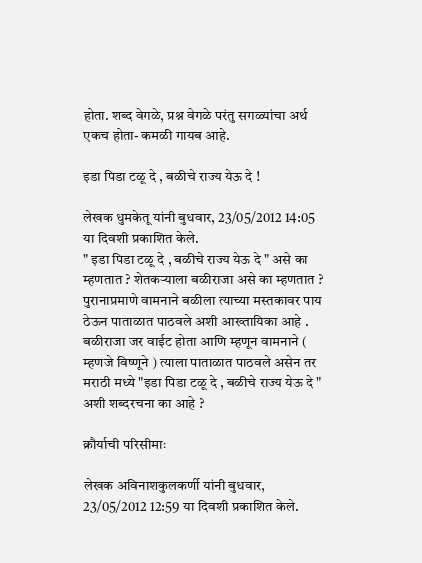होता. शब्द वेगळे, प्रश्न वेगळे परंतु सगळ्यांचा अर्थ एकच होता- कमळी गायब आहे.

इडा पिडा टळू दे , बळीचे राज्य येऊ दे !

लेखक धुमकेतू यांनी बुधवार, 23/05/2012 14:05 या दिवशी प्रकाशित केले.
" इडा पिडा टळू दे , बळीचे राज्य येऊ दे " असे का म्हणतात ? शेतकऱ्याला बळीराजा असे का म्हणतात ? पुरानाप्रमाणे वामनाने बळीला त्याच्या मस्तकावर पाय ठेऊन पाताळात पाठवले अशी आख्तायिका आहे . बळीराजा जर वाईट होता आणि म्हणून वामनाने ( म्हणजे विष्णूने ) त्याला पाताळात पाठवले असेन तर मराठी मध्ये "इडा पिडा टळू दे , बळीचे राज्य येऊ दे " अशी शब्दरचना का आहे ?

क्रौर्याची परिसीमाः

लेखक अविनाशकुलकर्णी यांनी बुधवार, 23/05/2012 12:59 या दिवशी प्रकाशित केले.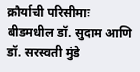क्रौर्याची परिसीमाः बीडमधील डॉ. सुदाम आणि डॉ. सरस्‍वती मुंडे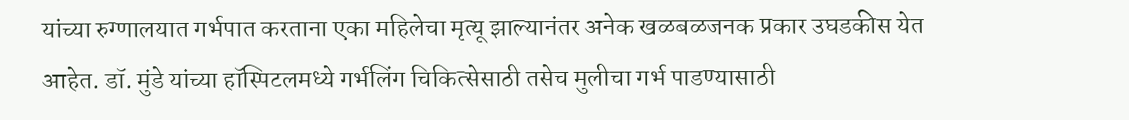यांच्‍या रुग्‍णालयात गर्भपात करताना एका महिलेचा मृत्‍यू झाल्‍यानंतर अनेक खळबळजनक प्रकार उघडकीस येत आहेत. डॉ. मुंडे यांच्या हॉस्पिटलमध्ये गर्भलिंग चिकित्सेसाठी तसेच मुलीचा गर्भ पाडण्यासाठी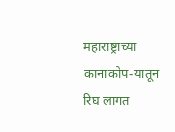महाराष्ट्राच्या कानाकोप-यातून रिघ लागत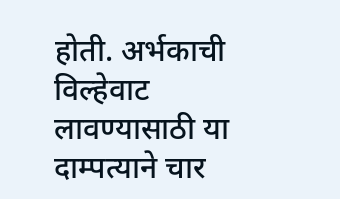होती. अर्भकाची विल्हेवाट लावण्यासाठी या दाम्पत्याने चार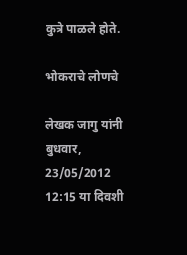कुत्रे पाळले होते.

भोकराचे लोणचे

लेखक जागु यांनी बुधवार, 23/05/2012 12:15 या दिवशी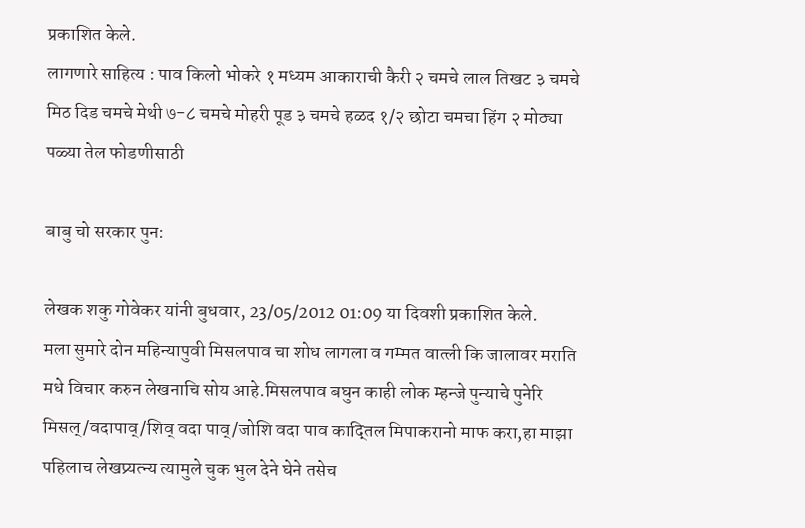प्रकाशित केले.
लागणारे साहित्य : पाव किलो भोकरे १ मध्यम आकाराची कैरी २ चमचे लाल तिखट ३ चमचे मिठ दिड चमचे मेथी ७-८ चमचे मोहरी पूड ३ चमचे हळद १/२ छोटा चमचा हिंग २ मोठ्या पळ्या तेल फोडणीसाठी

बाबु चो सरकार पुन:

लेखक शकु गोवेकर यांनी बुधवार, 23/05/2012 01:09 या दिवशी प्रकाशित केले.
मला सुमारे दोन महिन्यापुवी मिसलपाव चा शोध लागला व गम्मत वात्ली कि जालावर मराति मधे विचार करुन लेखनाचि सोय आहे.मिसलपाव बघुन काही लोक म्हन्जे पुन्याचे पुनेरि मिसल्/वदापाव्/शिव् वदा पाव्/जोशि वदा पाव काद्तिल मिपाकरानो माफ करा,हा माझा पहिलाच लेखप्र्यत्न्य त्यामुले चुक भुल देने घेने तसेच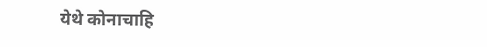येथे कोनाचाहि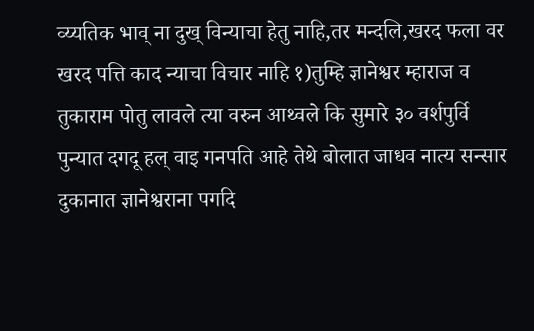व्य्यतिक भाव् ना दुख् विन्याचा हेतु नाहि,तर मन्दलि,खरद फला वर खरद पत्ति काद न्याचा विचार नाहि १)तुम्हि ज्ञानेश्वर म्हाराज व तुकाराम पोतु लावले त्या वरुन आथ्वले कि सुमारे ३० वर्शपुर्वि पुन्यात दगदू हल् वाइ गनपति आहे तेथे बोलात जाधव नात्य सन्सार दुकानात ज्ञानेश्वराना पगदि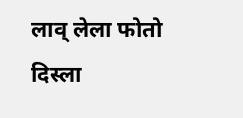लाव् लेला फोतो दिस्ला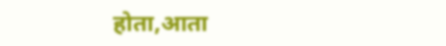होता,आता